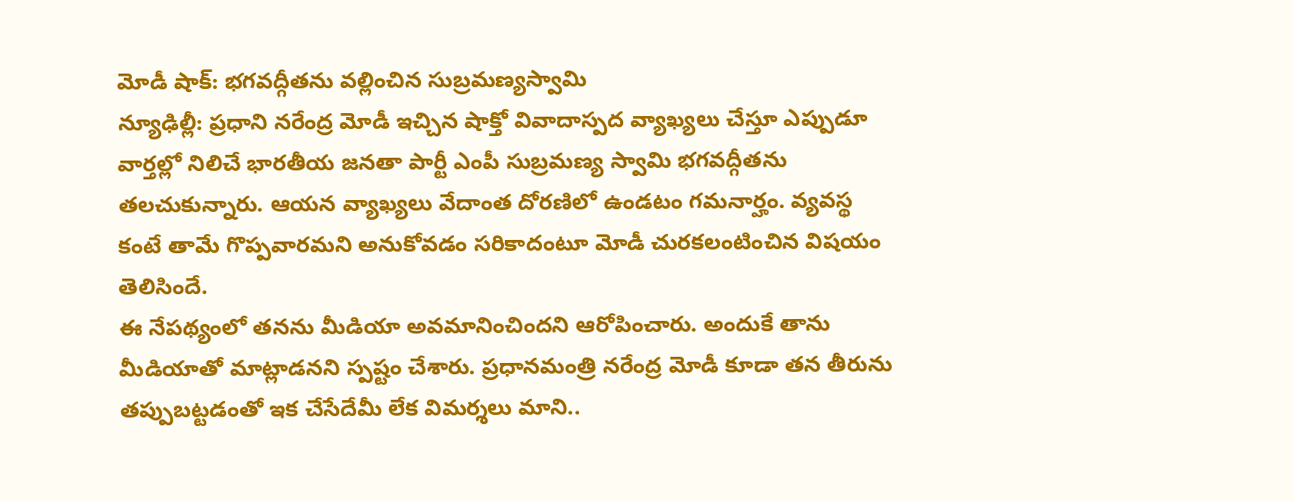మోడీ షాక్: భగవద్గీతను వల్లించిన సుబ్రమణ్యస్వామి
న్యూఢిల్లీ: ప్రధాని నరేంద్ర మోడీ ఇచ్చిన షాక్తో వివాదాస్పద వ్యాఖ్యలు చేస్తూ ఎప్పుడూ వార్తల్లో నిలిచే భారతీయ జనతా పార్టీ ఎంపీ సుబ్రమణ్య స్వామి భగవద్గీతను తలచుకున్నారు. ఆయన వ్యాఖ్యలు వేదాంత దోరణిలో ఉండటం గమనార్హం. వ్యవస్థ కంటే తామే గొప్పవారమని అనుకోవడం సరికాదంటూ మోడీ చురకలంటించిన విషయం తెలిసిందే.
ఈ నేపథ్యంలో తనను మీడియా అవమానించిందని ఆరోపించారు. అందుకే తాను మీడియాతో మాట్లాడనని స్పష్టం చేశారు. ప్రధానమంత్రి నరేంద్ర మోడీ కూడా తన తీరును తప్పుబట్టడంతో ఇక చేసేదేమీ లేక విమర్శలు మాని..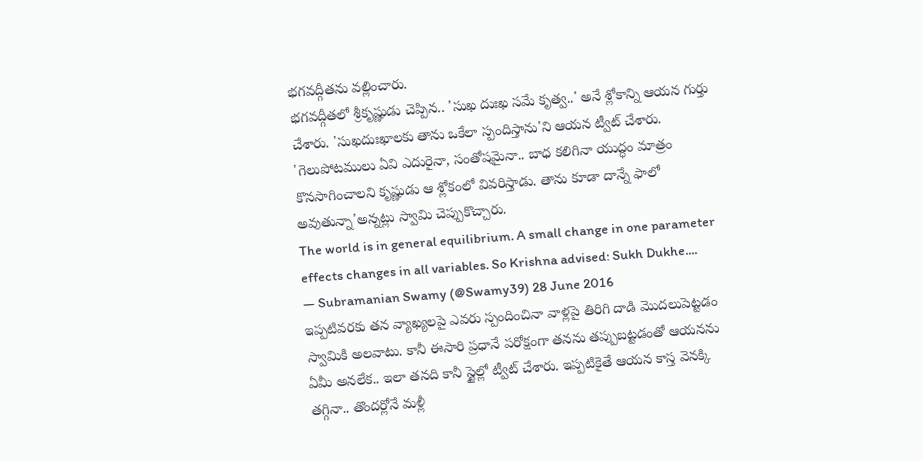భగవద్గీతను వల్లించారు.
భగవద్గీతలో శ్రీకృష్ణుడు చెప్పిన.. 'సుఖ దుఃఖ సమే కృత్వ..' అనే శ్లోకాన్ని ఆయన గుర్తు చేశారు. 'సుఖదుఃఖాలకు తాను ఒకేలా స్పందిస్తాను'ని ఆయన ట్వీట్ చేశారు. 'గెలుపోటములు ఏవి ఎదురైనా, సంతోషమైనా.. బాధ కలిగినా యుద్ధం మాత్రం కొనసాగించాలని కృష్ణుడు ఆ శ్లోకంలో వివరిస్తాడు. తాను కూడా దాన్నే ఫాలో అవుతున్నా'అన్నట్లు స్వామి చెప్పుకొచ్చారు.
The world is in general equilibrium. A small change in one parameter effects changes in all variables. So Krishna advised: Sukh Dukhe....
— Subramanian Swamy (@Swamy39) 28 June 2016
ఇప్పటివరకు తన వ్యాఖ్యలపై ఎవరు స్పందించినా వాళ్లపై తిరిగి దాడి మొదలుపెట్టడం స్వామికి అలవాటు. కానీ ఈసారి ప్రధానే పరోక్షంగా తనను తప్పుబట్టడంతో ఆయనను ఏమీ అనలేక.. ఇలా తనది కానీ స్టైల్లో ట్వీట్ చేశారు. ఇప్పటికైతే ఆయన కాస్త వెనక్కి తగ్గినా.. తొందర్లోనే మళ్లీ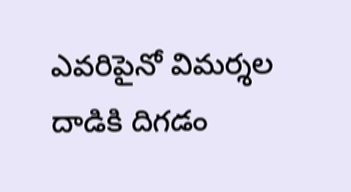ఎవరిపైనో విమర్శల దాడికి దిగడం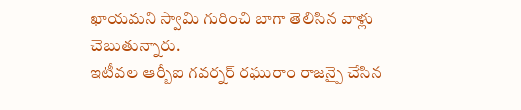ఖాయమని స్వామి గురించి బాగా తెలిసిన వాళ్లు చెబుతున్నారు.
ఇటీవల ఆర్బీఐ గవర్నర్ రఘురాం రాజన్పై చేసిన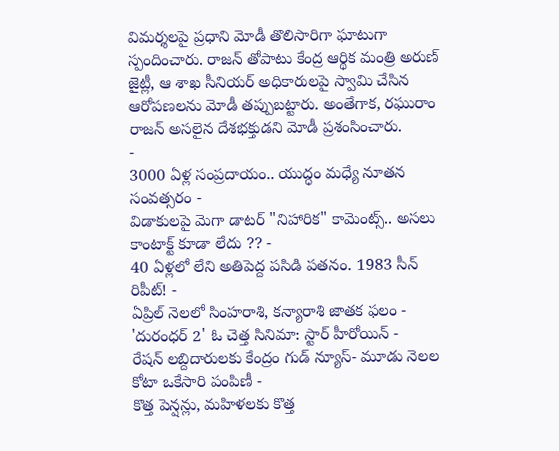విమర్శలపై ప్రధాని మోడీ తొలిసారిగా ఘాటుగా స్పందించారు. రాజన్ తోపాటు కేంద్ర ఆర్థిక మంత్రి అరుణ్ జైట్లీ, ఆ శాఖ సీనియర్ అధికారులపై స్వామి చేసిన ఆరోపణలను మోడీ తప్పుబట్టారు. అంతేగాక, రఘురాం రాజన్ అసలైన దేశభక్తుడని మోడీ ప్రశంసించారు.
-
3000 ఏళ్ల సంప్రదాయం.. యుద్ధం మధ్యే నూతన సంవత్సరం -
విడాకులపై మెగా డాటర్ "నిహారిక" కామెంట్స్.. అసలు కాంటాక్ట్ కూడా లేదు ?? -
40 ఏళ్లలో లేని అతిపెద్ద పసిడి పతనం. 1983 సీన్ రిపీట్! -
ఏప్రిల్ నెలలో సింహరాశి, కన్యారాశి జాతక ఫలం -
'దురంధర్ 2' ఓ చెత్త సినిమా: స్టార్ హీరోయిన్ -
రేషన్ లబ్దిదారులకు కేంద్రం గుడ్ న్యూస్- మూడు నెలల కోటా ఒకేసారి పంపిణీ -
కొత్త పెన్షన్లు, మహిళలకు కొత్త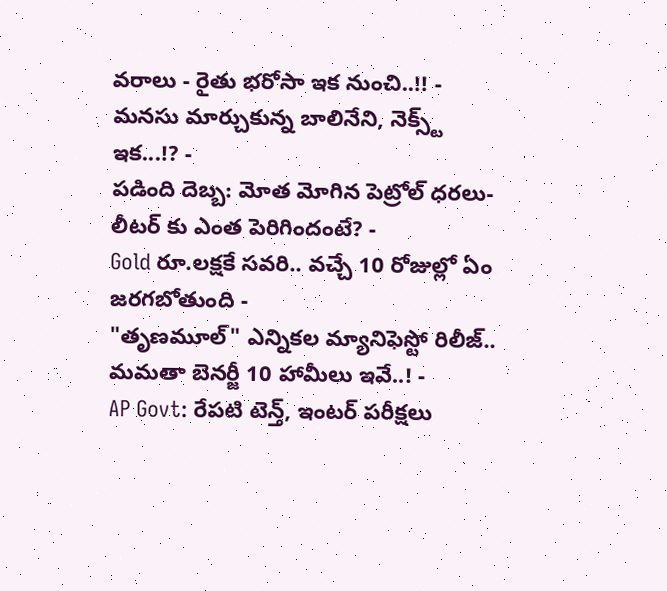వరాలు - రైతు భరోసా ఇక నుంచి..!! -
మనసు మార్చుకున్న బాలినేని, నెక్స్ట్ ఇక...!? -
పడింది దెబ్బ: మోత మోగిన పెట్రోల్ ధరలు- లీటర్ కు ఎంత పెరిగిందంటే? -
Gold రూ.లక్షకే సవరి.. వచ్చే 10 రోజుల్లో ఏం జరగబోతుంది -
"తృణమూల్" ఎన్నికల మ్యానిఫెస్టో రిలీజ్.. మమతా బెనర్జీ 10 హామీలు ఇవే..! -
AP Govt: రేపటి టెన్త్, ఇంటర్ పరీక్షలు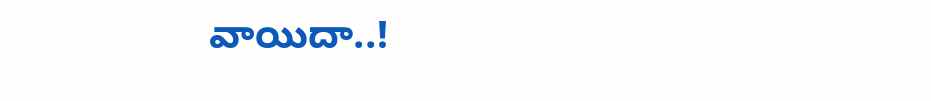వాయిదా..!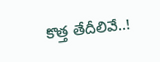కొత్త తేదీలివే..!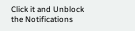Click it and Unblock the Notifications